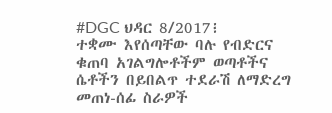#DGC ህዳር 8/2017፧
ተቋሙ እየሰጣቸው ባሉ የብድርና ቁጠባ አገልግሎቶችም ወጣቶችና ሴቶችን በይበልጥ ተደራሽ ለማድረግ መጠነ-ሰፊ ስራዎች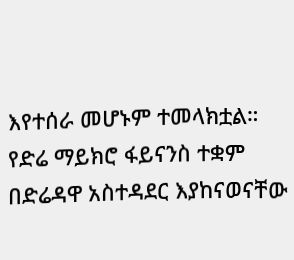እየተሰራ መሆኑም ተመላክቷል።
የድሬ ማይክሮ ፋይናንስ ተቋም በድሬዳዋ አስተዳደር እያከናወናቸው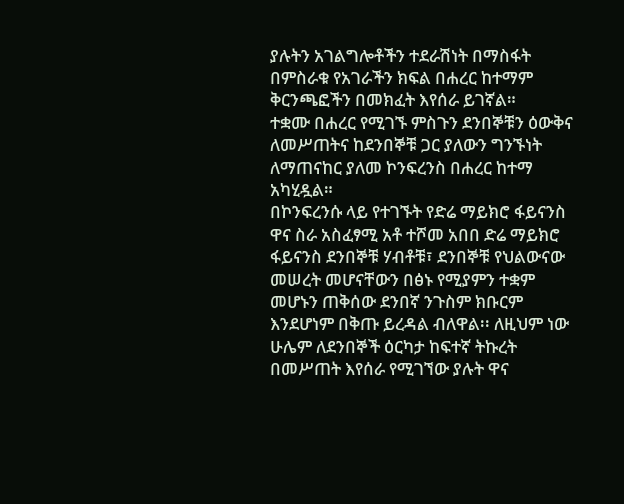ያሉትን አገልግሎቶችን ተደራሽነት በማስፋት በምስራቁ የአገራችን ክፍል በሐረር ከተማም ቅርንጫፎችን በመክፈት እየሰራ ይገኛል።
ተቋሙ በሐረር የሚገኙ ምስጉን ደንበኞቹን ዕውቅና ለመሥጠትና ከደንበኞቹ ጋር ያለውን ግንኙነት ለማጠናከር ያለመ ኮንፍረንስ በሐረር ከተማ አካሂዷል።
በኮንፍረንሱ ላይ የተገኙት የድሬ ማይክሮ ፋይናንስ ዋና ስራ አስፈፃሚ አቶ ተሾመ አበበ ድሬ ማይክሮ ፋይናንስ ደንበኞቹ ሃብቶቹ፣ ደንበኞቹ የህልውናው መሠረት መሆናቸውን በፅኑ የሚያምን ተቋም መሆኑን ጠቅሰው ደንበኛ ንጉስም ክቡርም እንደሆነም በቅጡ ይረዳል ብለዋል፡፡ ለዚህም ነው ሁሌም ለደንበኞች ዕርካታ ከፍተኛ ትኩረት በመሥጠት እየሰራ የሚገኘው ያሉት ዋና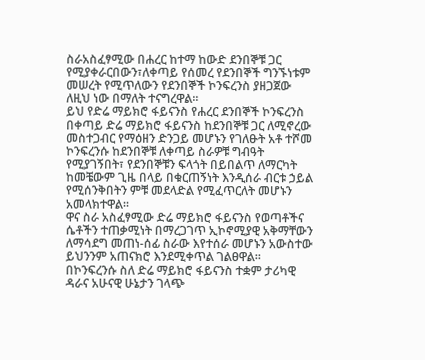ስራአስፈፃሚው በሐረር ከተማ ከውድ ደንበኞቹ ጋር የሚያቀራርበውን፣ለቀጣይ የሰመረ የደንበኞች ግንኙነቱም መሠረት የሚጥለውን የደንበኞች ኮንፍረንስ ያዘጋጀው ለዚህ ነው በማለት ተናግረዋል፡፡
ይህ የድሬ ማይክሮ ፋይናንስ የሐረር ደንበኞች ኮንፍረንስ በቀጣይ ድሬ ማይክሮ ፋይናንስ ከደንበኞቹ ጋር ለሚኖረው መስተጋብር የማዕዘን ድንጋይ መሆኑን የገለፁት አቶ ተሾመ ኮንፍረንሱ ከደንበኞቹ ለቀጣይ ስራዎቹ ግብዓት የሚያገኝበት፣ የደንበኞቹን ፍላጎት በይበልጥ ለማርካት ከመቼውም ጊዜ በላይ በቁርጠኝነት እንዲሰራ ብርቱ ኃይል የሚሰንቅበትን ምቹ መደላድል የሚፈጥርለት መሆኑን አመላክተዋል፡፡
ዋና ስራ አስፈፃሚው ድሬ ማይክሮ ፋይናንስ የወጣቶችና ሴቶችን ተጠቃሚነት በማረጋገጥ ኢኮኖሚያዊ አቅማቸውን ለማሳደግ መጠነ-ሰፊ ስራው እየተሰራ መሆኑን አውስተው ይህንንም አጠናክሮ እንደሚቀጥል ገልፀዋል።
በኮንፍረንሱ ስለ ድሬ ማይክሮ ፋይናንስ ተቋም ታሪካዊ ዳራና አሁናዊ ሁኔታን ገላጭ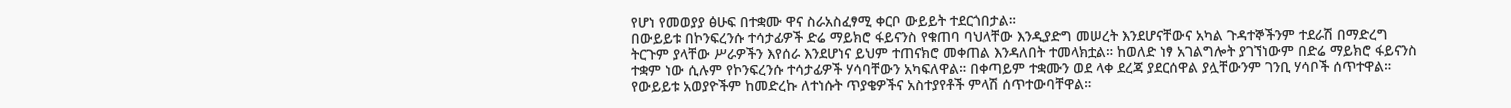የሆነ የመወያያ ፅሁፍ በተቋሙ ዋና ስራአስፈፃሚ ቀርቦ ውይይት ተደርጎበታል።
በውይይቱ በኮንፍረንሱ ተሳታፊዎች ድሬ ማይክሮ ፋይናንስ የቁጠባ ባህላቸው እንዲያድግ መሠረት እንደሆናቸውና አካል ጉዳተኞችንም ተደራሽ በማድረግ ትርጉም ያላቸው ሥራዎችን እየሰራ እንደሆነና ይህም ተጠናክሮ መቀጠል እንዳለበት ተመላክቷል። ከወለድ ነፃ አገልግሎት ያገኘነውም በድሬ ማይክሮ ፋይናንስ ተቋም ነው ሲሉም የኮንፍረንሱ ተሳታፊዎች ሃሳባቸውን አካፍለዋል። በቀጣይም ተቋሙን ወደ ላቀ ደረጃ ያደርሰዋል ያሏቸውንም ገንቢ ሃሳቦች ሰጥተዋል። የውይይቱ አወያዮችም ከመድረኩ ለተነሱት ጥያቄዎችና አስተያየቶች ምላሽ ሰጥተውባቸዋል።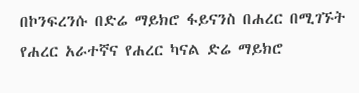በኮንፍረንሱ በድሬ ማይክሮ ፋይናንስ በሐረር በሚገኙት የሐረር አራተኛና የሐረር ካናል ድሬ ማይክሮ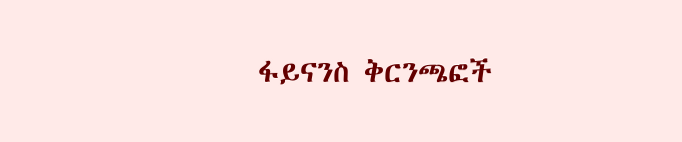ፋይናንስ ቅርንጫፎች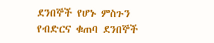ደንበኞች የሆኑ ምስጉን የብድርና ቁጠባ ደንበኞች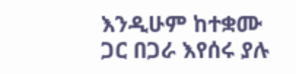እንዲሁም ከተቋሙ ጋር በጋራ እየሰሩ ያሉ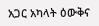አጋር አካላት ዕውቅና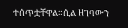ተሰጥቷቸዋል።ሲል ዘገባውን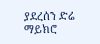ያደረሰን ድሬ ማይክሮ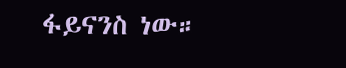ፋይናንስ ነው።